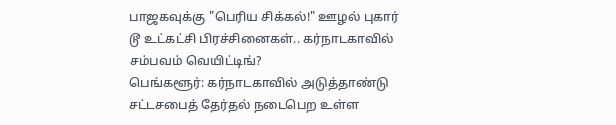பாஜகவுக்கு "பெரிய சிக்கல்!" ஊழல் புகார் டூ உட்கட்சி பிரச்சினைகள்.. கர்நாடகாவில் சம்பவம் வெயிட்டிங்?
பெங்களூர்: கர்நாடகாவில் அடுத்தாண்டு சட்டசபைத் தேர்தல் நடைபெற உள்ள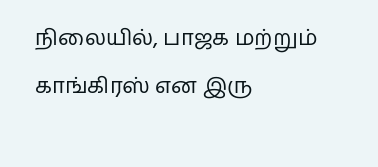நிலையில், பாஜக மற்றும் காங்கிரஸ் என இரு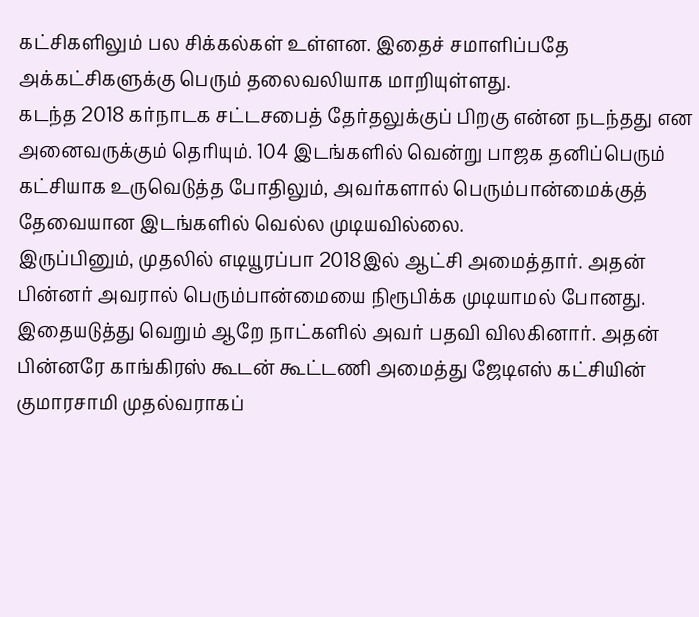கட்சிகளிலும் பல சிக்கல்கள் உள்ளன. இதைச் சமாளிப்பதே அக்கட்சிகளுக்கு பெரும் தலைவலியாக மாறியுள்ளது.
கடந்த 2018 கர்நாடக சட்டசபைத் தேர்தலுக்குப் பிறகு என்ன நடந்தது என அனைவருக்கும் தெரியும். 104 இடங்களில் வென்று பாஜக தனிப்பெரும் கட்சியாக உருவெடுத்த போதிலும், அவர்களால் பெரும்பான்மைக்குத் தேவையான இடங்களில் வெல்ல முடியவில்லை.
இருப்பினும், முதலில் எடியூரப்பா 2018இல் ஆட்சி அமைத்தார். அதன் பின்னர் அவரால் பெரும்பான்மையை நிரூபிக்க முடியாமல் போனது. இதையடுத்து வெறும் ஆறே நாட்களில் அவர் பதவி விலகினார். அதன் பின்னரே காங்கிரஸ் கூடன் கூட்டணி அமைத்து ஜேடிஎஸ் கட்சியின் குமாரசாமி முதல்வராகப்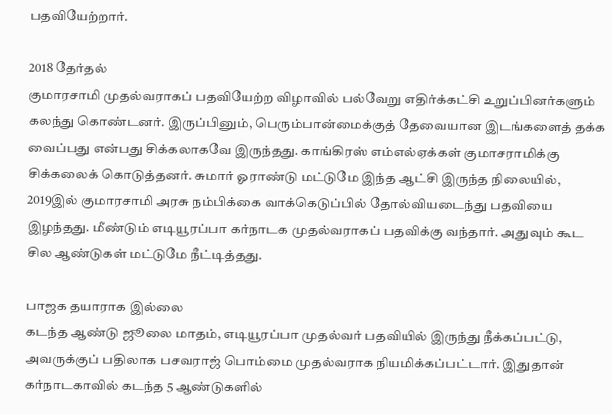பதவியேற்றார்.

2018 தேர்தல்
குமாரசாமி முதல்வராகப் பதவியேற்ற விழாவில் பல்வேறு எதிர்க்கட்சி உறுப்பினர்களும் கலந்து கொண்டனர். இருப்பினும், பெரும்பான்மைக்குத் தேவையான இடங்களைத் தக்க வைப்பது என்பது சிக்கலாகவே இருந்தது. காங்கிரஸ் எம்எல்ஏக்கள் குமாசராமிக்கு சிக்கலைக் கொடுத்தனர். சுமார் ஓராண்டு மட்டுமே இந்த ஆட்சி இருந்த நிலையில், 2019இல் குமாரசாமி அரசு நம்பிக்கை வாக்கெடுப்பில் தோல்வியடைந்து பதவியை இழந்தது. மீண்டும் எடியூரப்பா கர்நாடக முதல்வராகப் பதவிக்கு வந்தார். அதுவும் கூட சில ஆண்டுகள் மட்டுமே நீட்டித்தது.

பாஜக தயாராக இல்லை
கடந்த ஆண்டு ஜூலை மாதம், எடியூரப்பா முதல்வர் பதவியில் இருந்து நீக்கப்பட்டு, அவருக்குப் பதிலாக பசவராஜ் பொம்மை முதல்வராக நியமிக்கப்பட்டார். இதுதான் கர்நாடகாவில் கடந்த 5 ஆண்டுகளில்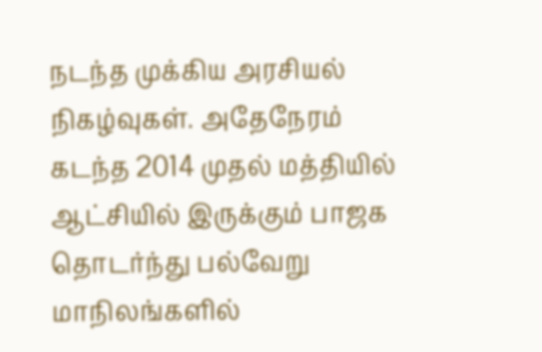நடந்த முக்கிய அரசியல் நிகழ்வுகள். அதேநேரம் கடந்த 2014 முதல் மத்தியில் ஆட்சியில் இருக்கும் பாஜக தொடர்ந்து பல்வேறு மாநிலங்களில்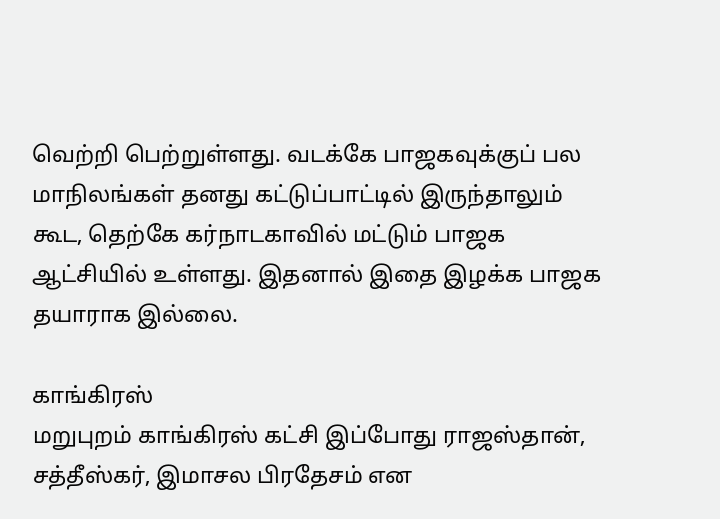வெற்றி பெற்றுள்ளது. வடக்கே பாஜகவுக்குப் பல மாநிலங்கள் தனது கட்டுப்பாட்டில் இருந்தாலும் கூட, தெற்கே கர்நாடகாவில் மட்டும் பாஜக ஆட்சியில் உள்ளது. இதனால் இதை இழக்க பாஜக தயாராக இல்லை.

காங்கிரஸ்
மறுபுறம் காங்கிரஸ் கட்சி இப்போது ராஜஸ்தான், சத்தீஸ்கர், இமாசல பிரதேசம் என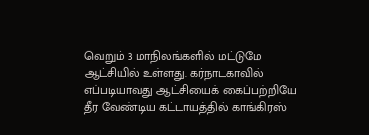வெறும் 3 மாநிலங்களில் மட்டுமே ஆட்சியில் உள்ளது. கர்நாடகாவில் எப்படியாவது ஆட்சியைக் கைப்பற்றியே தீர வேண்டிய கட்டாயத்தில் காங்கிரஸ்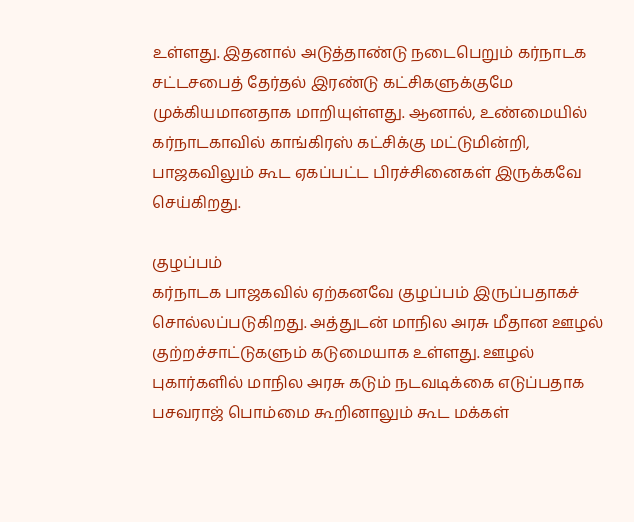உள்ளது. இதனால் அடுத்தாண்டு நடைபெறும் கர்நாடக சட்டசபைத் தேர்தல் இரண்டு கட்சிகளுக்குமே முக்கியமானதாக மாறியுள்ளது. ஆனால், உண்மையில் கர்நாடகாவில் காங்கிரஸ் கட்சிக்கு மட்டுமின்றி, பாஜகவிலும் கூட ஏகப்பட்ட பிரச்சினைகள் இருக்கவே செய்கிறது.

குழப்பம்
கர்நாடக பாஜகவில் ஏற்கனவே குழப்பம் இருப்பதாகச் சொல்லப்படுகிறது. அத்துடன் மாநில அரசு மீதான ஊழல் குற்றச்சாட்டுகளும் கடுமையாக உள்ளது. ஊழல் புகார்களில் மாநில அரசு கடும் நடவடிக்கை எடுப்பதாக பசவராஜ் பொம்மை கூறினாலும் கூட மக்கள்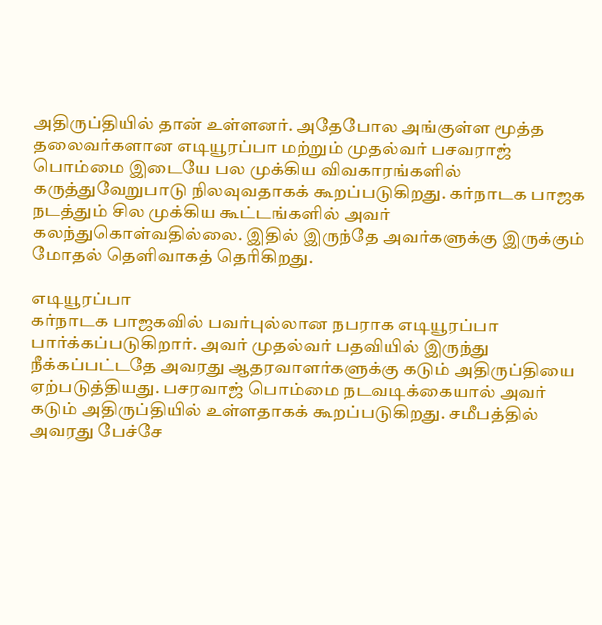அதிருப்தியில் தான் உள்ளனர். அதேபோல அங்குள்ள மூத்த தலைவர்களான எடியூரப்பா மற்றும் முதல்வர் பசவராஜ் பொம்மை இடையே பல முக்கிய விவகாரங்களில் கருத்துவேறுபாடு நிலவுவதாகக் கூறப்படுகிறது. கர்நாடக பாஜக நடத்தும் சில முக்கிய கூட்டங்களில் அவர் கலந்துகொள்வதில்லை. இதில் இருந்தே அவர்களுக்கு இருக்கும் மோதல் தெளிவாகத் தெரிகிறது.

எடியூரப்பா
கர்நாடக பாஜகவில் பவர்புல்லான நபராக எடியூரப்பா பார்க்கப்படுகிறார். அவர் முதல்வர் பதவியில் இருந்து நீக்கப்பட்டதே அவரது ஆதரவாளர்களுக்கு கடும் அதிருப்தியை ஏற்படுத்தியது. பசரவாஜ் பொம்மை நடவடிக்கையால் அவர் கடும் அதிருப்தியில் உள்ளதாகக் கூறப்படுகிறது. சமீபத்தில் அவரது பேச்சே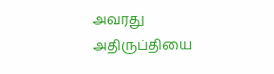அவரது அதிருப்தியை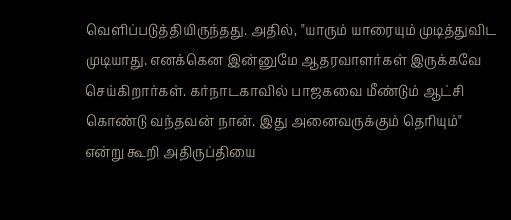வெளிப்படுத்தியிருந்தது. அதில், "யாரும் யாரையும் முடித்துவிட முடியாது. எனக்கென இன்னுமே ஆதரவாளர்கள் இருக்கவே செய்கிறார்கள். கர்நாடகாவில் பாஜகவை மீண்டும் ஆட்சி கொண்டு வந்தவன் நான். இது அனைவருக்கும் தெரியும்" என்று கூறி அதிருப்தியை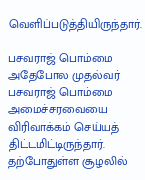வெளிப்படுத்தியிருந்தார்.

பசவராஜ் பொம்மை
அதேபோல முதல்வர் பசவராஜ் பொம்மை அமைச்சரவையை விரிவாக்கம் செய்யத் திட்டமிட்டிருந்தார். தற்போதுள்ள சூழலில்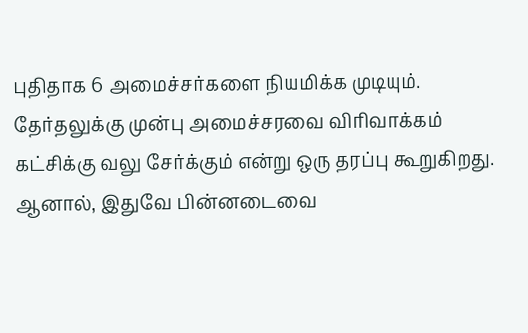புதிதாக 6 அமைச்சர்களை நியமிக்க முடியும். தேர்தலுக்கு முன்பு அமைச்சரவை விரிவாக்கம் கட்சிக்கு வலு சேர்க்கும் என்று ஒரு தரப்பு கூறுகிறது. ஆனால், இதுவே பின்னடைவை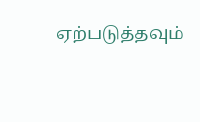ஏற்படுத்தவும்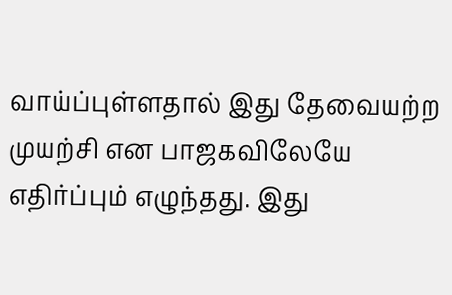வாய்ப்புள்ளதால் இது தேவையற்ற முயற்சி என பாஜகவிலேயே எதிர்ப்பும் எழுந்தது. இது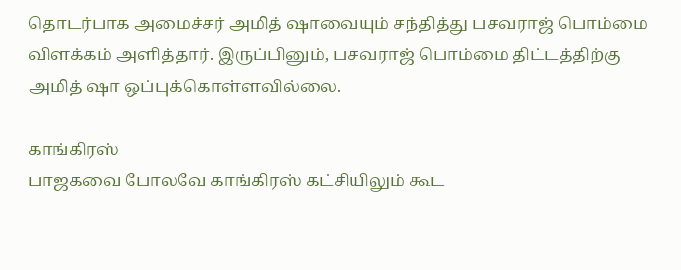தொடர்பாக அமைச்சர் அமித் ஷாவையும் சந்தித்து பசவராஜ் பொம்மை விளக்கம் அளித்தார். இருப்பினும், பசவராஜ் பொம்மை திட்டத்திற்கு அமித் ஷா ஒப்புக்கொள்ளவில்லை.

காங்கிரஸ்
பாஜகவை போலவே காங்கிரஸ் கட்சியிலும் கூட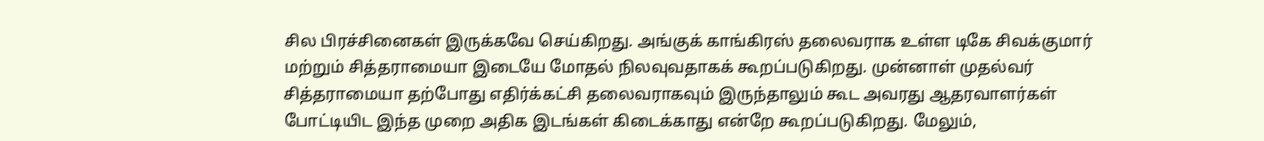சில பிரச்சினைகள் இருக்கவே செய்கிறது. அங்குக் காங்கிரஸ் தலைவராக உள்ள டிகே சிவக்குமார் மற்றும் சித்தராமையா இடையே மோதல் நிலவுவதாகக் கூறப்படுகிறது. முன்னாள் முதல்வர் சித்தராமையா தற்போது எதிர்க்கட்சி தலைவராகவும் இருந்தாலும் கூட அவரது ஆதரவாளர்கள் போட்டியிட இந்த முறை அதிக இடங்கள் கிடைக்காது என்றே கூறப்படுகிறது. மேலும்,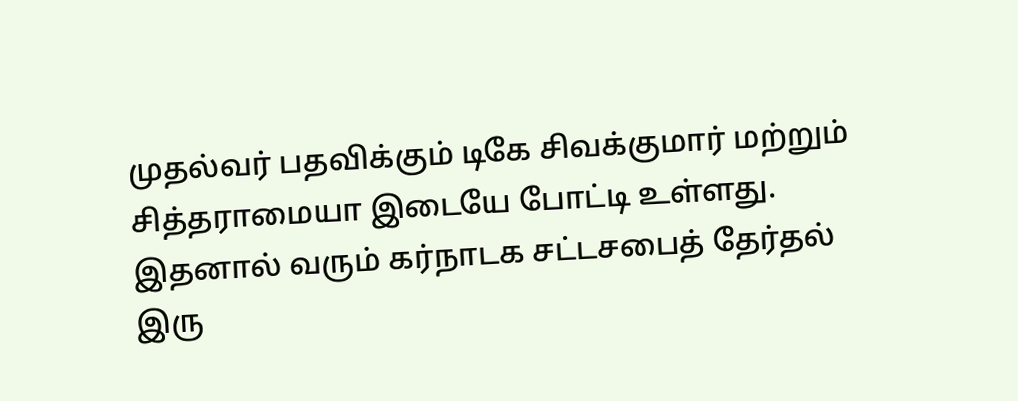முதல்வர் பதவிக்கும் டிகே சிவக்குமார் மற்றும் சித்தராமையா இடையே போட்டி உள்ளது. இதனால் வரும் கர்நாடக சட்டசபைத் தேர்தல் இரு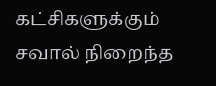கட்சிகளுக்கும் சவால் நிறைந்த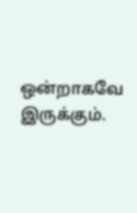ஒன்றாகவே இருக்கும்.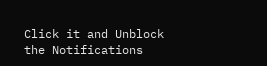Click it and Unblock the Notifications